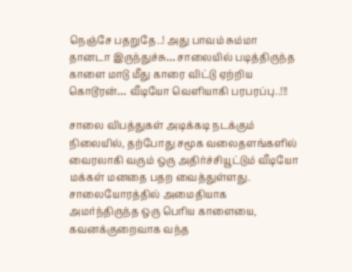நெஞ்சே பதறுதே..! அது பாவம் சும்மா தானடா இருந்துச்சு… சாலையில் படித்திருந்த காளை மாடு மீது காரை விட்டு ஏற்றிய கொடூரன்… வீடியோ வெளியாகி பரபரப்பு..!!!

சாலை விபத்துகள் அடிக்கடி நடக்கும் நிலையில், தற்போது சமூக வலைதளங்களில் வைரலாகி வரும் ஒரு அதிர்ச்சியூட்டும் வீடியோ மக்கள் மனதை பதற வைத்துள்ளது. சாலையோரத்தில் அமைதியாக அமர்ந்திருந்த ஒரு பெரிய காளையை, கவனக்குறைவாக வந்த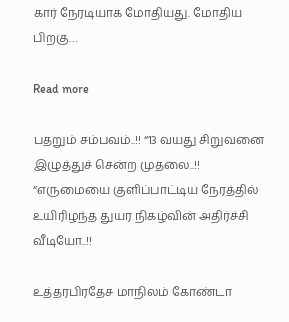கார் நேரடியாக மோதியது. மோதிய பிறகு…

Read more

பதறும் சம்பவம்..!! “13 வயது சிறுவனை இழுத்துச் சென்ற முதலை..!! “எருமையை குளிப்பாட்டிய நேரத்தில் உயிரிழந்த துயர நிகழ்வின் அதிர்ச்சி வீடியோ..!!

உத்தரபிரதேச மாநிலம் கோண்டா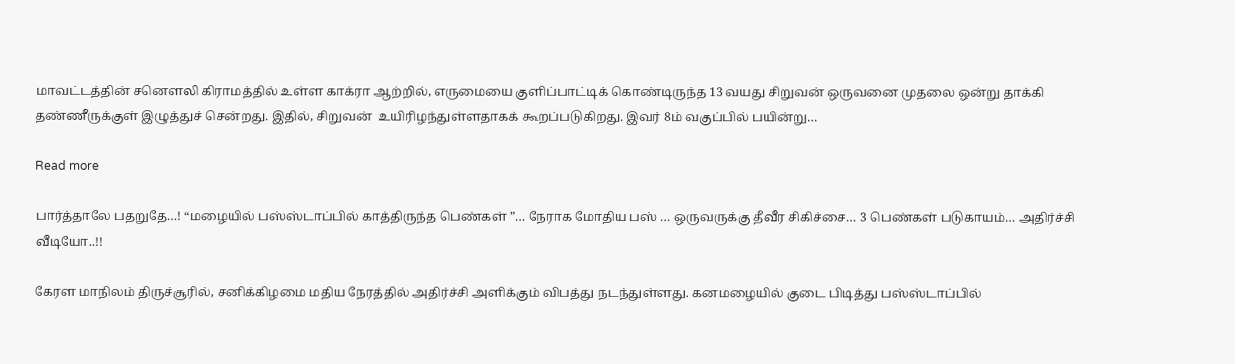மாவட்டத்தின் சனௌலி கிராமத்தில் உள்ள காக்ரா ஆற்றில், எருமையை குளிப்பாட்டிக் கொண்டிருந்த 13 வயது சிறுவன் ஒருவனை முதலை ஒன்று தாக்கி தண்ணீருக்குள் இழுத்துச் சென்றது. இதில், சிறுவன்  உயிரிழந்துள்ளதாகக் கூறப்படுகிறது. இவர் 8ம் வகுப்பில் பயின்று…

Read more

பார்த்தாலே பதறுதே…! “மழையில் பஸ்ஸ்டாப்பில் காத்திருந்த பெண்கள் ”… நேராக மோதிய பஸ் … ஒருவருக்கு தீவீர சிகிச்சை… 3 பெண்கள் படுகாயம்… அதிர்ச்சி வீடியோ..!!

கேரள மாநிலம் திருச்சூரில், சனிக்கிழமை மதிய நேரத்தில் அதிர்ச்சி அளிக்கும் விபத்து நடந்துள்ளது. கனமழையில் குடை பிடித்து பஸ்ஸ்டாப்பில்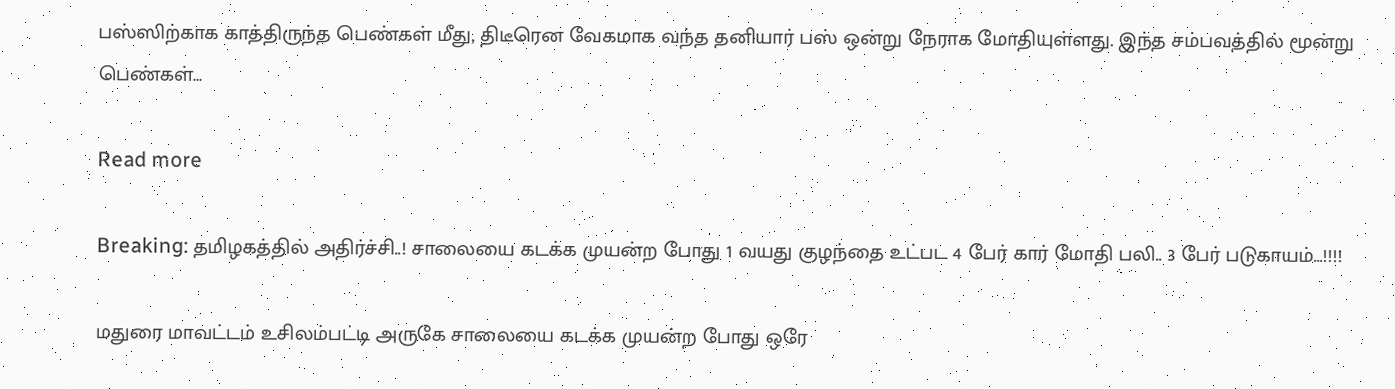பஸ்ஸிற்காக காத்திருந்த பெண்கள் மீது, திடீரென வேகமாக வந்த தனியார் பஸ் ஒன்று நேராக மோதியுள்ளது. இந்த சம்பவத்தில் மூன்று பெண்கள்…

Read more

Breaking: தமிழகத்தில் அதிர்ச்சி..! சாலையை கடக்க முயன்ற போது 1 வயது குழந்தை உட்பட 4 பேர் கார் மோதி பலி.. 3 பேர் படுகாயம்…!!!!

மதுரை மாவட்டம் உசிலம்பட்டி அருகே சாலையை கடக்க முயன்ற போது ஒரே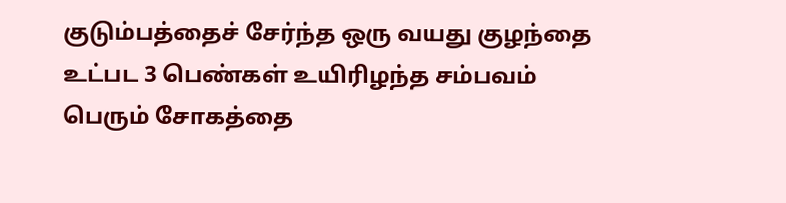குடும்பத்தைச் சேர்ந்த ஒரு வயது குழந்தை உட்பட 3 பெண்கள் உயிரிழந்த சம்பவம் பெரும் சோகத்தை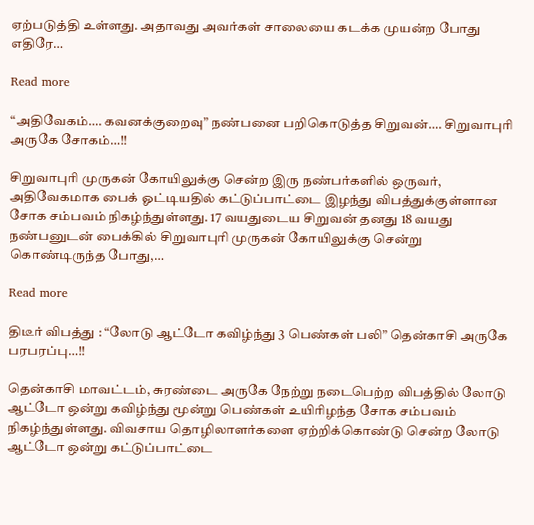ஏற்படுத்தி உள்ளது. அதாவது அவர்கள் சாலையை கடக்க முயன்ற போது எதிரே…

Read more

“அதிவேகம்…. கவனக்குறைவு” நண்பனை பறிகொடுத்த சிறுவன்…. சிறுவாபுரி அருகே சோகம்…!!

சிறுவாபுரி முருகன் கோயிலுக்கு சென்ற இரு நண்பர்களில் ஒருவர், அதிவேகமாக பைக் ஓட்டியதில் கட்டுப்பாட்டை இழந்து விபத்துக்குள்ளான சோக சம்பவம் நிகழ்ந்துள்ளது. 17 வயதுடைய சிறுவன் தனது 18 வயது நண்பனுடன் பைக்கில் சிறுவாபுரி முருகன் கோயிலுக்கு சென்று கொண்டிருந்த போது,…

Read more

திடீர் விபத்து : “லோடு ஆட்டோ கவிழ்ந்து 3 பெண்கள் பலி” தென்காசி அருகே பரபரப்பு…!!

தென்காசி மாவட்டம், சுரண்டை அருகே நேற்று நடைபெற்ற விபத்தில் லோடு ஆட்டோ ஒன்று கவிழ்ந்து மூன்று பெண்கள் உயிரிழந்த சோக சம்பவம் நிகழ்ந்துள்ளது. விவசாய தொழிலாளர்களை ஏற்றிக்கொண்டு சென்ற லோடு ஆட்டோ ஒன்று கட்டுப்பாட்டை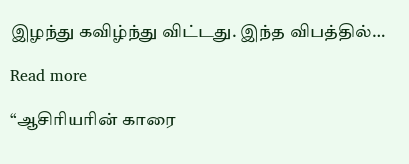இழந்து கவிழ்ந்து விட்டது. இந்த விபத்தில்…

Read more

“ஆசிரியரின் காரை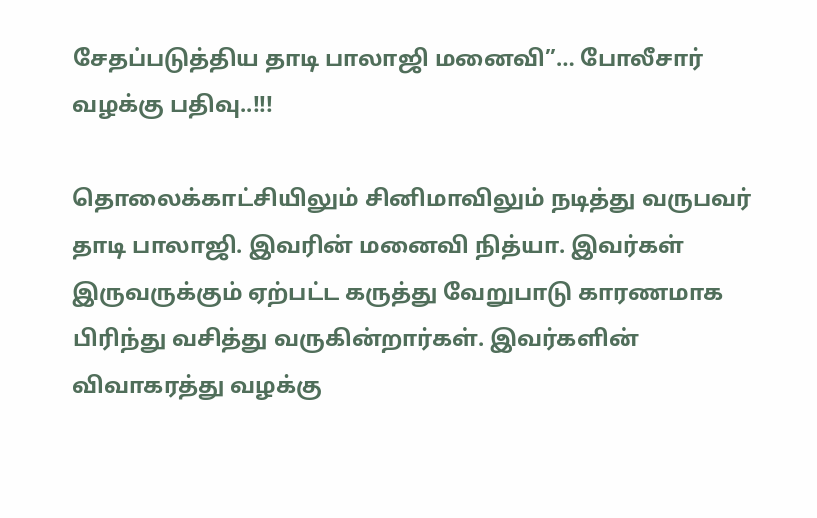சேதப்படுத்திய தாடி பாலாஜி மனைவி”… போலீசார் வழக்கு பதிவு..!!!

தொலைக்காட்சியிலும் சினிமாவிலும் நடித்து வருபவர் தாடி பாலாஜி. இவரின் மனைவி நித்யா. இவர்கள் இருவருக்கும் ஏற்பட்ட கருத்து வேறுபாடு காரணமாக பிரிந்து வசித்து வருகின்றார்கள். இவர்களின் விவாகரத்து வழக்கு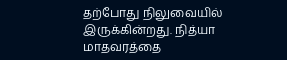தற்போது நிலுவையில் இருக்கின்றது. நித்யா மாதவரத்தை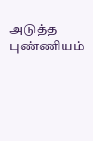அடுத்த புண்ணியம்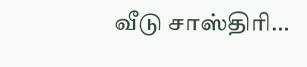வீடு சாஸ்திரி…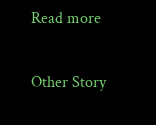Read more

Other Story